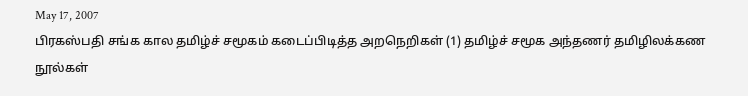May 17, 2007
பிரகஸ்பதி சங்க கால தமிழ்ச் சமூகம் கடைப்பிடித்த அறநெறிகள் (1) தமிழ்ச் சமூக அந்தணர் தமிழிலக்கண நூல்கள்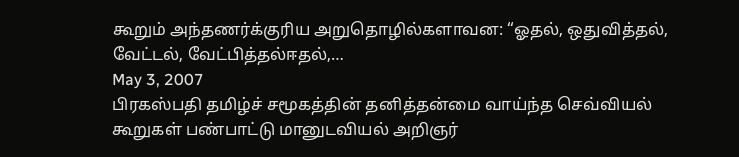கூறும் அந்தணர்க்குரிய அறுதொழில்களாவன: “ஓதல், ஒதுவித்தல், வேட்டல், வேட்பித்தல்ஈதல்,…
May 3, 2007
பிரகஸ்பதி தமிழ்ச் சமூகத்தின் தனித்தன்மை வாய்ந்த செவ்வியல் கூறுகள் பண்பாட்டு மானுடவியல் அறிஞர்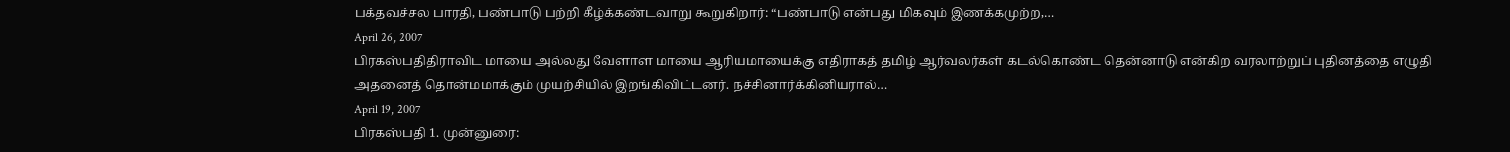பக்தவச்சல பாரதி, பண்பாடு பற்றி கீழ்க்கண்டவாறு கூறுகிறார்: “பண்பாடு என்பது மிகவும் இணக்கமுற்ற,…
April 26, 2007
பிரகஸ்பதிதிராவிட மாயை அல்லது வேளாள மாயை ஆரியமாயைக்கு எதிராகத் தமிழ் ஆர்வலர்கள் கடல்கொண்ட தென்னாடு என்கிற வரலாற்றுப் புதினத்தை எழுதி அதனைத் தொன்மமாக்கும் முயற்சியில் இறங்கிவிட்டனர். நச்சினார்க்கினியரால்…
April 19, 2007
பிரகஸ்பதி 1. முன்னுரை: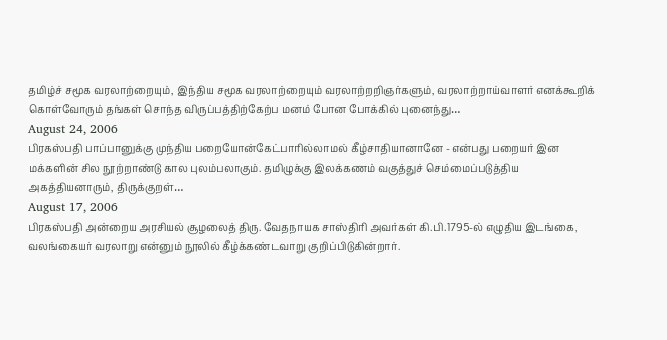தமிழ்ச் சமூக வரலாற்றையும், இந்திய சமூக வரலாற்றையும் வரலாற்றறிஞர்களும், வரலாற்றாய்வாளர் எனக்கூறிக் கொள்வோரும் தங்கள் சொந்த விருப்பத்திற்கேற்ப மனம் போன போக்கில் புனைந்து…
August 24, 2006
பிரகஸ்பதி பாப்பானுக்கு முந்திய பறையோன்கேட்பாரில்லாமல் கீழ்சாதியானானே - என்பது பறையர் இன மக்களின் சில நூற்றாண்டு கால புலம்பலாகும். தமிழுக்கு இலக்கணம் வகுத்துச் செம்மைப்படுத்திய அகத்தியனாரும், திருக்குறள்…
August 17, 2006
பிரகஸ்பதி அன்றைய அரசியல் சூழலைத் திரு. வேதநாயக சாஸ்திரி அவர்கள் கி.பி.1795-ல் எழுதிய இடங்கை, வலங்கையர் வரலாறு என்னும் நூலில் கீழ்க்கண்டவாறு குறிப்பிடுகின்றார்.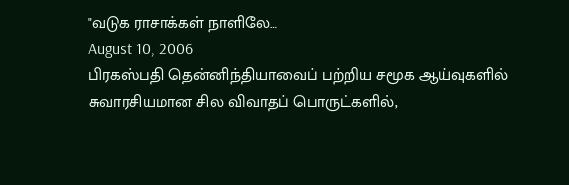"வடுக ராசாக்கள் நாளிலே…
August 10, 2006
பிரகஸ்பதி தென்னிந்தியாவைப் பற்றிய சமூக ஆய்வுகளில் சுவாரசியமான சில விவாதப் பொருட்களில்,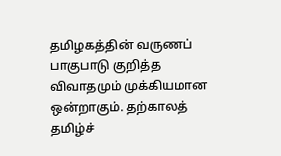தமிழகத்தின் வருணப் பாகுபாடு குறித்த விவாதமும் முக்கியமான ஒன்றாகும். தற்காலத் தமிழ்ச்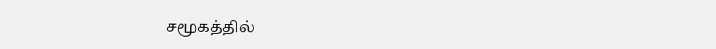சமூகத்தில்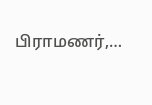பிராமணர்,…